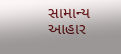સામાન્ય આહાર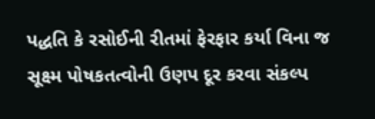પદ્ધતિ કે રસોઈની રીતમાં ફેરફાર કર્યા વિના જ સૂક્ષ્મ પોષકતત્વોની ઉણપ દૂર કરવા સંકલ્પ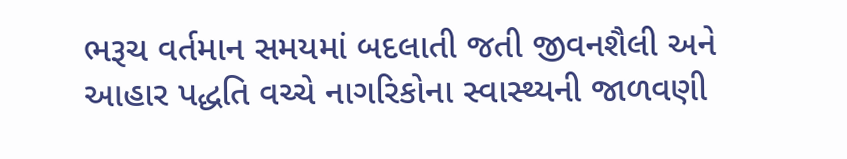ભરૂચ વર્તમાન સમયમાં બદલાતી જતી જીવનશૈલી અને આહાર પદ્ધતિ વચ્ચે નાગરિકોના સ્વાસ્થ્યની જાળવણી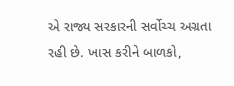એ રાજ્ય સરકારની સર્વોચ્ચ અગ્રતા રહી છે. ખાસ કરીને બાળકો,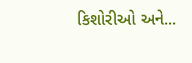કિશોરીઓ અને...